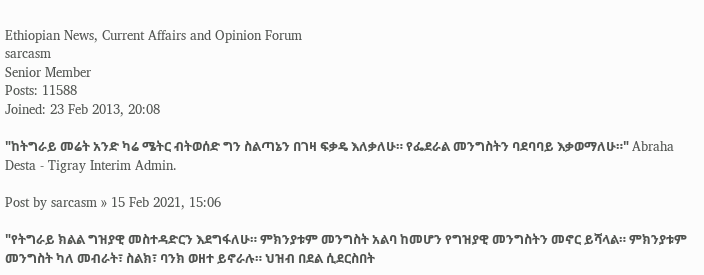Ethiopian News, Current Affairs and Opinion Forum
sarcasm
Senior Member
Posts: 11588
Joined: 23 Feb 2013, 20:08

"ከትግራይ መሬት አንድ ካሬ ሜትር ብትወሰድ ግን ስልጣኔን በገዛ ፍቃዴ እለቃለሁ። የፌደራል መንግስትን ባደባባይ እቃወማለሁ።" Abraha Desta - Tigray Interim Admin.

Post by sarcasm » 15 Feb 2021, 15:06

"የትግራይ ክልል ግዝያዊ መስተዳድርን እደግፋለሁ። ምክንያቱም መንግስት አልባ ከመሆን የግዝያዊ መንግስትን መኖር ይሻላል። ምክንያቱም መንግስት ካለ መብራት፣ ስልክ፣ ባንክ ወዘተ ይኖራሉ። ህዝብ በደል ሲደርስበት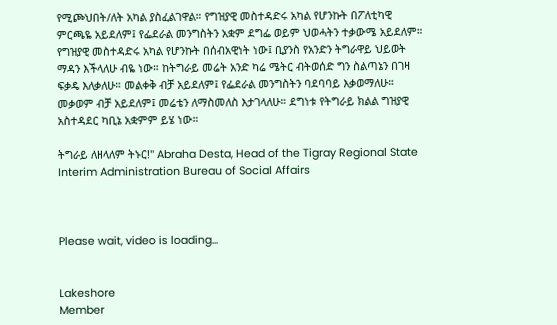የሚጮህበት/ለት አካል ያስፈልገዋል። የግዝያዊ መስተዳድሩ አካል የሆንኩት በፖለቲካዊ ምርጫዬ አይደለም፤ የፌደራል መንግስትን አቋም ደግፌ ወይም ህወሓትን ተቃውሜ አይደለም። የግዝያዊ መስተዳድሩ አካል የሆንኩት በሰብአዊነት ነው፤ ቢያንስ የአንድን ትግራዋይ ህይወት ማዳን እችላለሁ ብዬ ነው። ከትግራይ መሬት አንድ ካሬ ሜትር ብትወሰድ ግን ስልጣኔን በገዛ ፍቃዴ እለቃለሁ። መልቀቅ ብቻ አይደለም፤ የፌደራል መንግስትን ባደባባይ እቃወማለሁ። መቃወም ብቻ አይደለም፤ መሬቴን ለማስመለስ እታገላለሁ። ደግነቱ የትግራይ ክልል ግዝያዊ አስተዳደር ካቢኔ አቋምም ይሄ ነው።

ትግራይ ለዘላለም ትኑር!" Abraha Desta, Head of the Tigray Regional State Interim Administration Bureau of Social Affairs



Please wait, video is loading...


Lakeshore
Member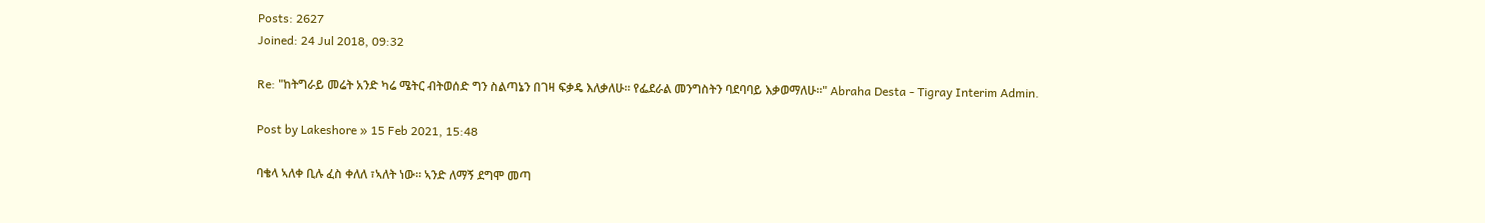Posts: 2627
Joined: 24 Jul 2018, 09:32

Re: "ከትግራይ መሬት አንድ ካሬ ሜትር ብትወሰድ ግን ስልጣኔን በገዛ ፍቃዴ እለቃለሁ። የፌደራል መንግስትን ባደባባይ እቃወማለሁ።" Abraha Desta - Tigray Interim Admin.

Post by Lakeshore » 15 Feb 2021, 15:48

ባቄላ ኣለቀ ቢሉ ፈስ ቀለለ ፣ኣለት ነው። ኣንድ ለማኝ ደግሞ መጣ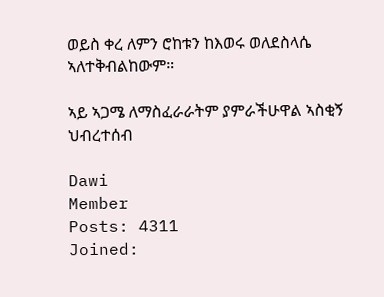ወይስ ቀረ ለምን ሮከቱን ከእወሩ ወለደስላሴ ኣለተቅብልከውም።

ኣይ ኣጋሜ ለማስፈራራትም ያምራችሁዋል ኣስቂኝ ህብረተሰብ

Dawi
Member
Posts: 4311
Joined: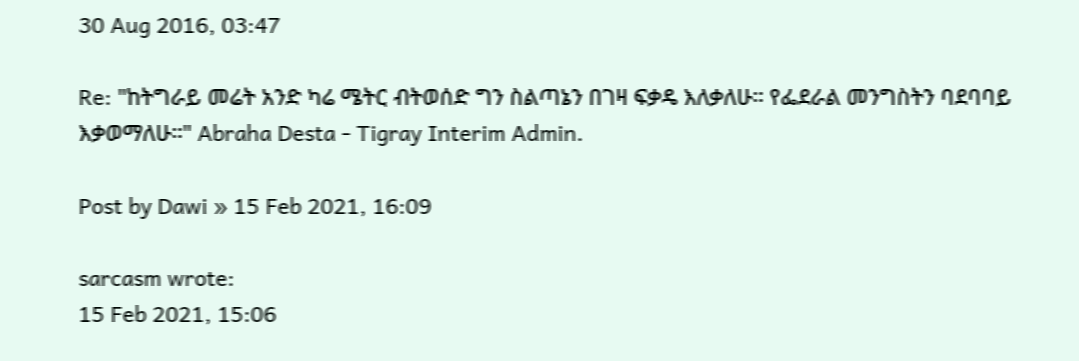30 Aug 2016, 03:47

Re: "ከትግራይ መሬት አንድ ካሬ ሜትር ብትወሰድ ግን ስልጣኔን በገዛ ፍቃዴ እለቃለሁ። የፌደራል መንግስትን ባደባባይ እቃወማለሁ።" Abraha Desta - Tigray Interim Admin.

Post by Dawi » 15 Feb 2021, 16:09

sarcasm wrote:
15 Feb 2021, 15:06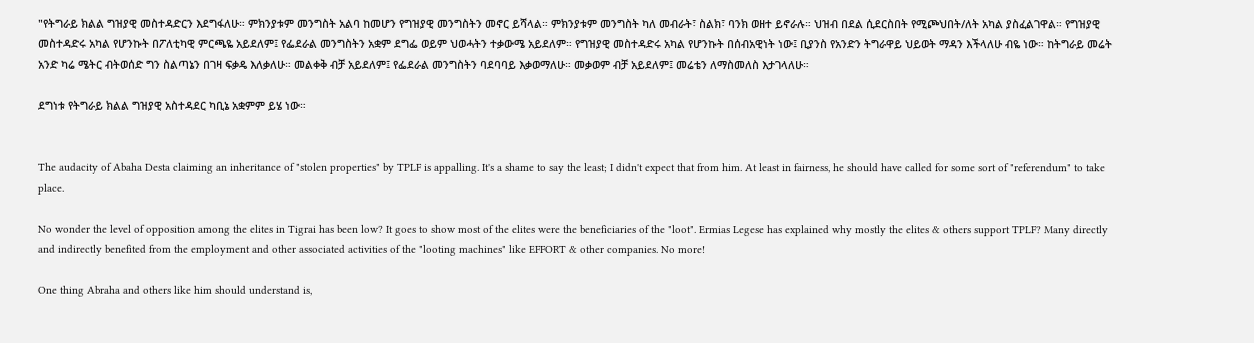"የትግራይ ክልል ግዝያዊ መስተዳድርን እደግፋለሁ። ምክንያቱም መንግስት አልባ ከመሆን የግዝያዊ መንግስትን መኖር ይሻላል። ምክንያቱም መንግስት ካለ መብራት፣ ስልክ፣ ባንክ ወዘተ ይኖራሉ። ህዝብ በደል ሲደርስበት የሚጮህበት/ለት አካል ያስፈልገዋል። የግዝያዊ መስተዳድሩ አካል የሆንኩት በፖለቲካዊ ምርጫዬ አይደለም፤ የፌደራል መንግስትን አቋም ደግፌ ወይም ህወሓትን ተቃውሜ አይደለም። የግዝያዊ መስተዳድሩ አካል የሆንኩት በሰብአዊነት ነው፤ ቢያንስ የአንድን ትግራዋይ ህይወት ማዳን እችላለሁ ብዬ ነው። ከትግራይ መሬት አንድ ካሬ ሜትር ብትወሰድ ግን ስልጣኔን በገዛ ፍቃዴ እለቃለሁ። መልቀቅ ብቻ አይደለም፤ የፌደራል መንግስትን ባደባባይ እቃወማለሁ። መቃወም ብቻ አይደለም፤ መሬቴን ለማስመለስ እታገላለሁ።

ደግነቱ የትግራይ ክልል ግዝያዊ አስተዳደር ካቢኔ አቋምም ይሄ ነው።


The audacity of Abaha Desta claiming an inheritance of "stolen properties" by TPLF is appalling. It's a shame to say the least; I didn't expect that from him. At least in fairness, he should have called for some sort of "referendum" to take place.

No wonder the level of opposition among the elites in Tigrai has been low? It goes to show most of the elites were the beneficiaries of the "loot". Ermias Legese has explained why mostly the elites & others support TPLF? Many directly and indirectly benefited from the employment and other associated activities of the "looting machines" like EFFORT & other companies. No more!

One thing Abraha and others like him should understand is,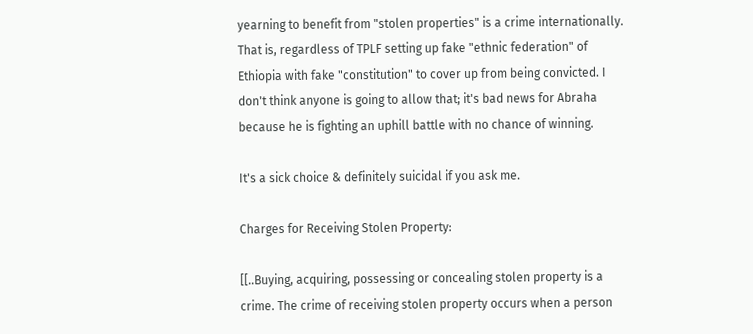yearning to benefit from "stolen properties" is a crime internationally. That is, regardless of TPLF setting up fake "ethnic federation" of Ethiopia with fake "constitution" to cover up from being convicted. I don't think anyone is going to allow that; it's bad news for Abraha because he is fighting an uphill battle with no chance of winning.

It's a sick choice & definitely suicidal if you ask me.

Charges for Receiving Stolen Property:

[[..Buying, acquiring, possessing or concealing stolen property is a crime. The crime of receiving stolen property occurs when a person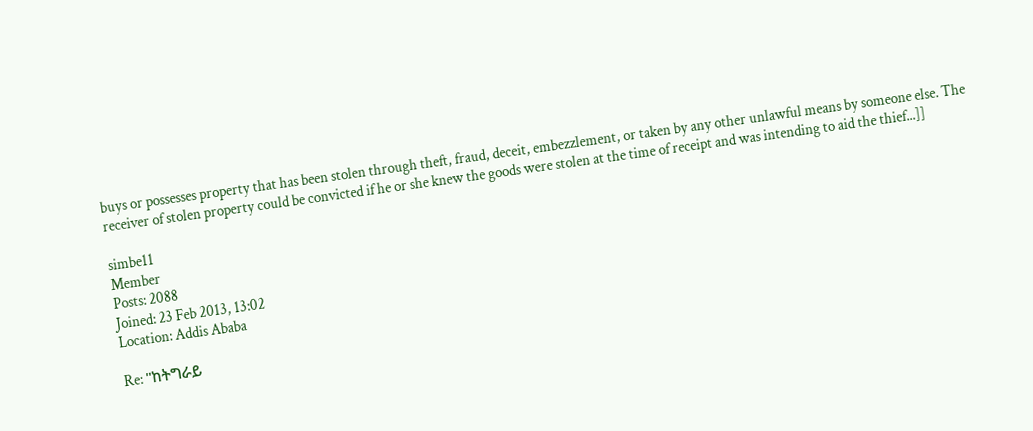buys or possesses property that has been stolen through theft, fraud, deceit, embezzlement, or taken by any other unlawful means by someone else. The receiver of stolen property could be convicted if he or she knew the goods were stolen at the time of receipt and was intending to aid the thief...]]

simbe11
Member
Posts: 2088
Joined: 23 Feb 2013, 13:02
Location: Addis Ababa

Re: "ከትግራይ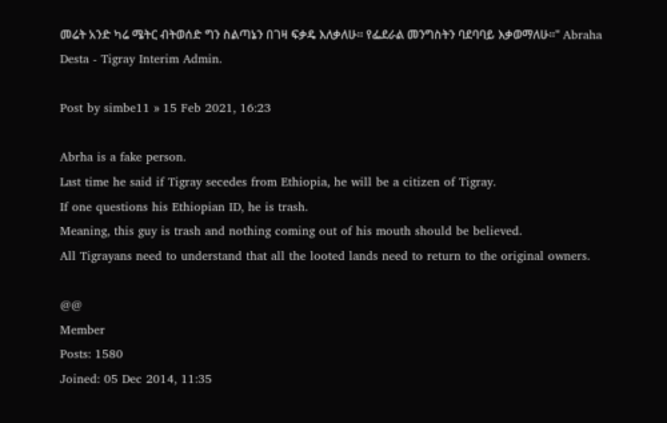መሬት አንድ ካሬ ሜትር ብትወሰድ ግን ስልጣኔን በገዛ ፍቃዴ እለቃለሁ። የፌደራል መንግስትን ባደባባይ እቃወማለሁ።" Abraha Desta - Tigray Interim Admin.

Post by simbe11 » 15 Feb 2021, 16:23

Abrha is a fake person.
Last time he said if Tigray secedes from Ethiopia, he will be a citizen of Tigray.
If one questions his Ethiopian ID, he is trash.
Meaning, this guy is trash and nothing coming out of his mouth should be believed.
All Tigrayans need to understand that all the looted lands need to return to the original owners.

@@
Member
Posts: 1580
Joined: 05 Dec 2014, 11:35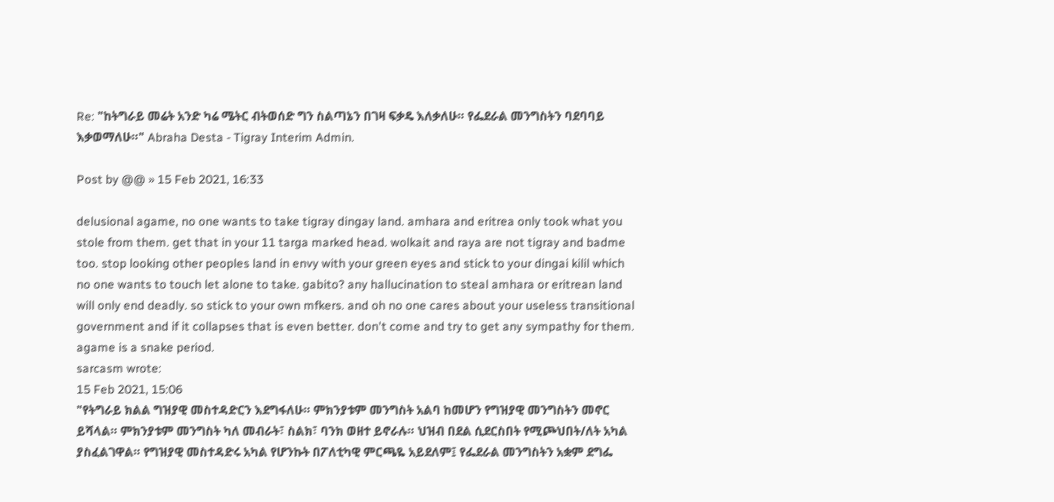Re: "ከትግራይ መሬት አንድ ካሬ ሜትር ብትወሰድ ግን ስልጣኔን በገዛ ፍቃዴ እለቃለሁ። የፌደራል መንግስትን ባደባባይ እቃወማለሁ።" Abraha Desta - Tigray Interim Admin.

Post by @@ » 15 Feb 2021, 16:33

delusional agame, no one wants to take tigray dingay land. amhara and eritrea only took what you stole from them. get that in your 11 targa marked head. wolkait and raya are not tigray and badme too. stop looking other peoples land in envy with your green eyes and stick to your dingai kilil which no one wants to touch let alone to take. gabito? any hallucination to steal amhara or eritrean land will only end deadly. so stick to your own mfkers. and oh no one cares about your useless transitional government and if it collapses that is even better. don't come and try to get any sympathy for them. agame is a snake period.
sarcasm wrote:
15 Feb 2021, 15:06
"የትግራይ ክልል ግዝያዊ መስተዳድርን እደግፋለሁ። ምክንያቱም መንግስት አልባ ከመሆን የግዝያዊ መንግስትን መኖር ይሻላል። ምክንያቱም መንግስት ካለ መብራት፣ ስልክ፣ ባንክ ወዘተ ይኖራሉ። ህዝብ በደል ሲደርስበት የሚጮህበት/ለት አካል ያስፈልገዋል። የግዝያዊ መስተዳድሩ አካል የሆንኩት በፖለቲካዊ ምርጫዬ አይደለም፤ የፌደራል መንግስትን አቋም ደግፌ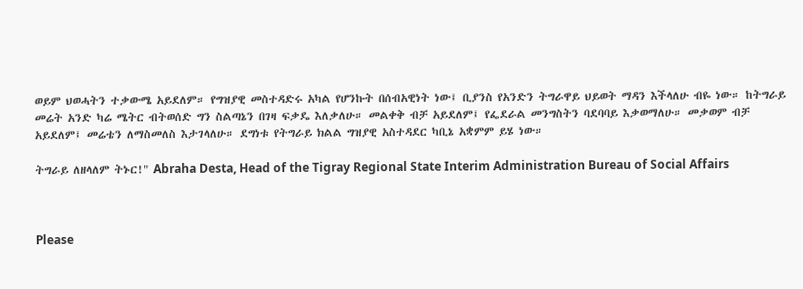ወይም ህወሓትን ተቃውሜ አይደለም። የግዝያዊ መስተዳድሩ አካል የሆንኩት በሰብአዊነት ነው፤ ቢያንስ የአንድን ትግራዋይ ህይወት ማዳን እችላለሁ ብዬ ነው። ከትግራይ መሬት አንድ ካሬ ሜትር ብትወሰድ ግን ስልጣኔን በገዛ ፍቃዴ እለቃለሁ። መልቀቅ ብቻ አይደለም፤ የፌደራል መንግስትን ባደባባይ እቃወማለሁ። መቃወም ብቻ አይደለም፤ መሬቴን ለማስመለስ እታገላለሁ። ደግነቱ የትግራይ ክልል ግዝያዊ አስተዳደር ካቢኔ አቋምም ይሄ ነው።

ትግራይ ለዘላለም ትኑር!" Abraha Desta, Head of the Tigray Regional State Interim Administration Bureau of Social Affairs



Please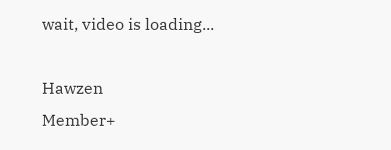wait, video is loading...

Hawzen
Member+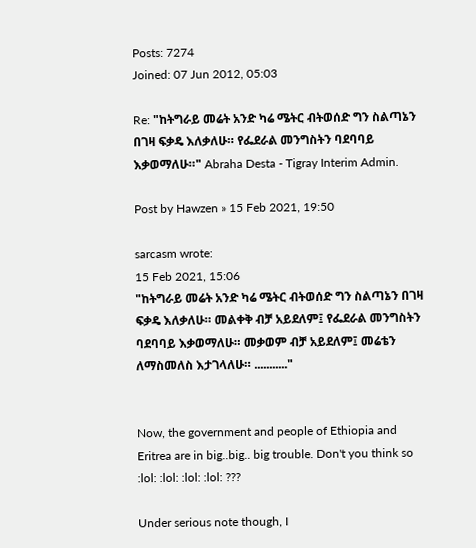Posts: 7274
Joined: 07 Jun 2012, 05:03

Re: "ከትግራይ መሬት አንድ ካሬ ሜትር ብትወሰድ ግን ስልጣኔን በገዛ ፍቃዴ እለቃለሁ። የፌደራል መንግስትን ባደባባይ እቃወማለሁ።" Abraha Desta - Tigray Interim Admin.

Post by Hawzen » 15 Feb 2021, 19:50

sarcasm wrote:
15 Feb 2021, 15:06
"ከትግራይ መሬት አንድ ካሬ ሜትር ብትወሰድ ግን ስልጣኔን በገዛ ፍቃዴ እለቃለሁ። መልቀቅ ብቻ አይደለም፤ የፌደራል መንግስትን ባደባባይ እቃወማለሁ። መቃወም ብቻ አይደለም፤ መሬቴን ለማስመለስ እታገላለሁ። ..........."


Now, the government and people of Ethiopia and Eritrea are in big..big.. big trouble. Don't you think so :lol: :lol: :lol: :lol: ???

Under serious note though, I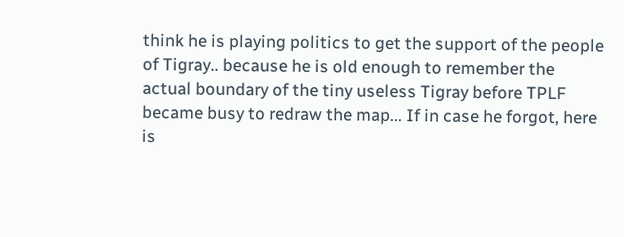think he is playing politics to get the support of the people of Tigray.. because he is old enough to remember the actual boundary of the tiny useless Tigray before TPLF became busy to redraw the map... If in case he forgot, here is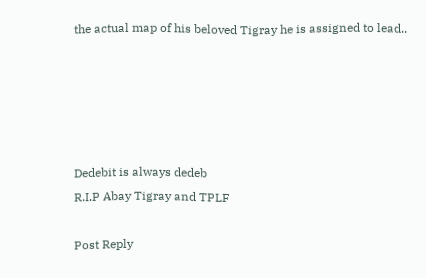the actual map of his beloved Tigray he is assigned to lead..





Dedebit is always dedeb
R.I.P Abay Tigray and TPLF

Post Reply